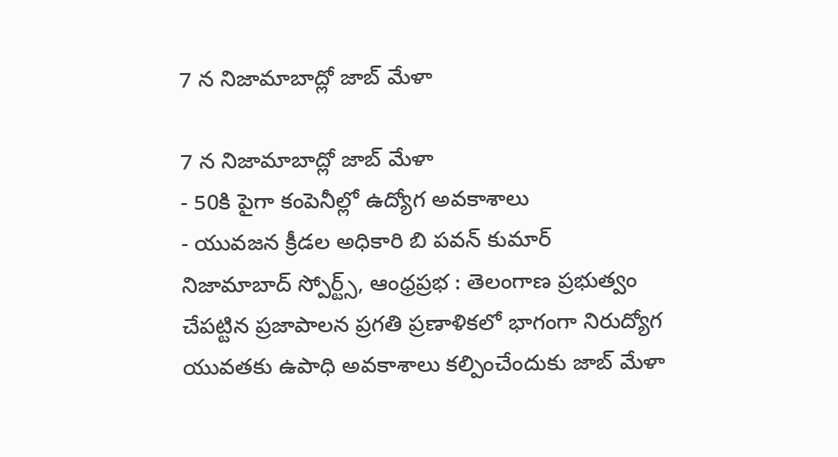7 న నిజామాబాద్లో జాబ్ మేళా

7 న నిజామాబాద్లో జాబ్ మేళా
- 50కి పైగా కంపెనీల్లో ఉద్యోగ అవకాశాలు
- యువజన క్రీడల అధికారి బి పవన్ కుమార్
నిజామాబాద్ స్పోర్ట్స్, ఆంధ్రప్రభ : తెలంగాణ ప్రభుత్వం చేపట్టిన ప్రజాపాలన ప్రగతి ప్రణాళికలో భాగంగా నిరుద్యోగ యువతకు ఉపాధి అవకాశాలు కల్పించేందుకు జాబ్ మేళా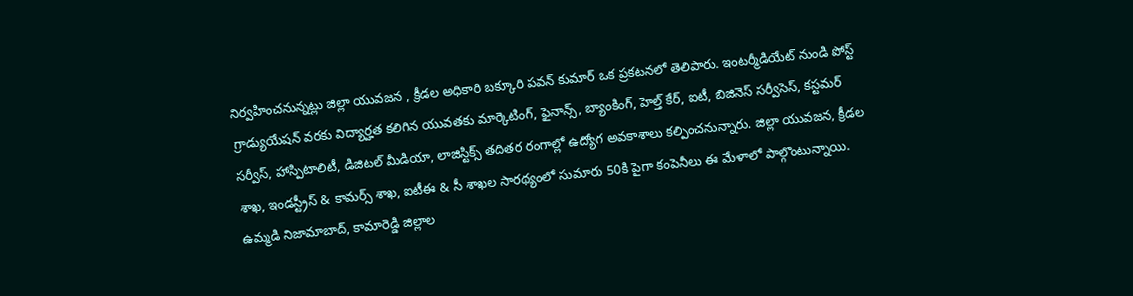నిర్వహించనున్నట్లు జిల్లా యువజన , క్రీడల అధికారి బక్కూరి పవన్ కుమార్ ఒక ప్రకటనలో తెలిపారు. ఇంటర్మీడియేట్ నుండి పోస్ట్ గ్రాడ్యుయేషన్ వరకు విద్యార్హత కలిగిన యువతకు మార్కెటింగ్, ఫైనాన్స్, బ్యాంకింగ్, హెల్త్ కేర్, ఐటీ, బిజినెస్ సర్వీసెస్, కస్టమర్ సర్వీస్, హాస్పిటాలిటీ, డిజిటల్ మీడియా, లాజిస్టిక్స్ తదితర రంగాల్లో ఉద్యోగ అవకాశాలు కల్పించనున్నారు. జిల్లా యువజన, క్రీడల శాఖ, ఇండస్ట్రీస్ & కామర్స్ శాఖ, ఐటీఈ & సీ శాఖల సారథ్యంలో సుమారు 50కి పైగా కంపెనీలు ఈ మేళాలో పాల్గొంటున్నాయి.
ఉమ్మడి నిజామాబాద్, కామారెడ్డి జిల్లాల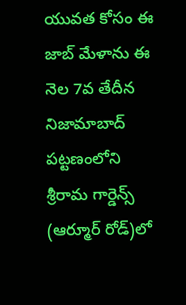యువత కోసం ఈ జాబ్ మేళాను ఈ నెల 7వ తేదీన నిజామాబాద్ పట్టణంలోని శ్రీరామ గార్డెన్స్ (ఆర్మూర్ రోడ్)లో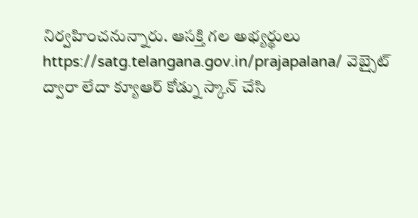నిర్వహించనున్నారు. ఆసక్తి గల అభ్యర్థులు https://satg.telangana.gov.in/prajapalana/ వెబ్సైట్ ద్వారా లేదా క్యూఆర్ కోడ్ను స్కాన్ చేసి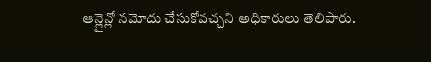ఆన్లైన్లో నమోదు చేసుకోవచ్చని అధికారులు తెలిపారు.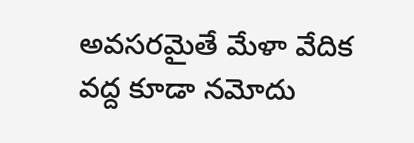అవసరమైతే మేళా వేదిక వద్ద కూడా నమోదు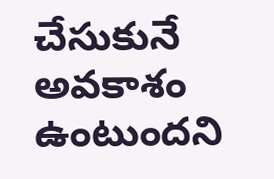చేసుకునే అవకాశం ఉంటుందని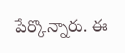పేర్కొన్నారు. ఈ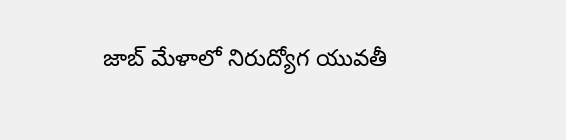జాబ్ మేళాలో నిరుద్యోగ యువతీ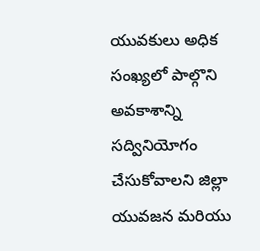యువకులు అధిక సంఖ్యలో పాల్గొని అవకాశాన్ని సద్వినియోగం చేసుకోవాలని జిల్లా యువజన మరియు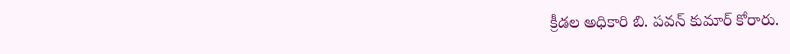క్రీడల అధికారి బి. పవన్ కుమార్ కోరారు.